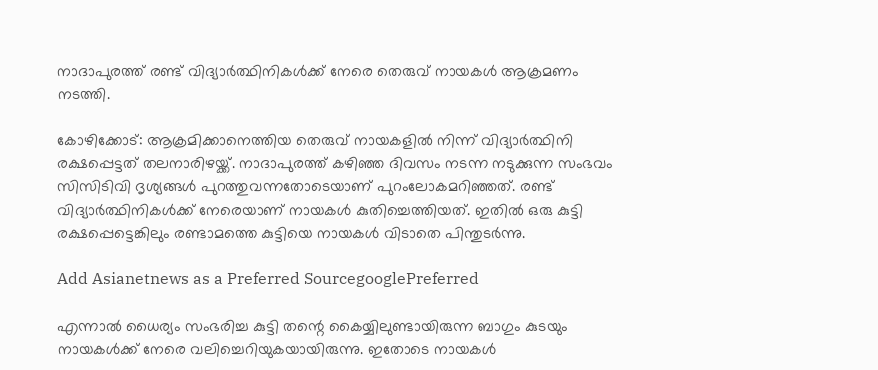നാദാപുരത്ത് രണ്ട് വിദ്യാർത്ഥിനികൾക്ക് നേരെ തെരുവ് നായകൾ ആക്രമണം നടത്തി.

കോഴിക്കോട്: ആക്രമിക്കാനെത്തിയ തെരുവ് നായകളില്‍ നിന്ന് വിദ്യാര്‍ത്ഥിനി രക്ഷപ്പെട്ടത് തലനാരിഴയ്ക്ക്. നാദാപുരത്ത് കഴിഞ്ഞ ദിവസം നടന്ന നടുക്കുന്ന സംഭവം സിസിടിവി ദൃശ്യങ്ങള്‍ പുറത്തുവന്നതോടെയാണ് പുറംലോകമറിഞ്ഞത്. രണ്ട് വിദ്യാര്‍ത്ഥിനികള്‍ക്ക് നേരെയാണ് നായകള്‍ കുതിച്ചെത്തിയത്. ഇതില്‍ ഒരു കുട്ടി രക്ഷപ്പെട്ടെങ്കിലും രണ്ടാമത്തെ കുട്ടിയെ നായകള്‍ വിടാതെ പിന്തുടര്‍ന്നു.

Add Asianetnews as a Preferred SourcegooglePreferred

എന്നാല്‍ ധൈര്യം സംഭരിച്ച കുട്ടി തന്റെ കൈയ്യിലുണ്ടായിരുന്ന ബാഗും കുടയും നായകള്‍ക്ക് നേരെ വലിച്ചെറിയുകയായിരുന്നു. ഇതോടെ നായകള്‍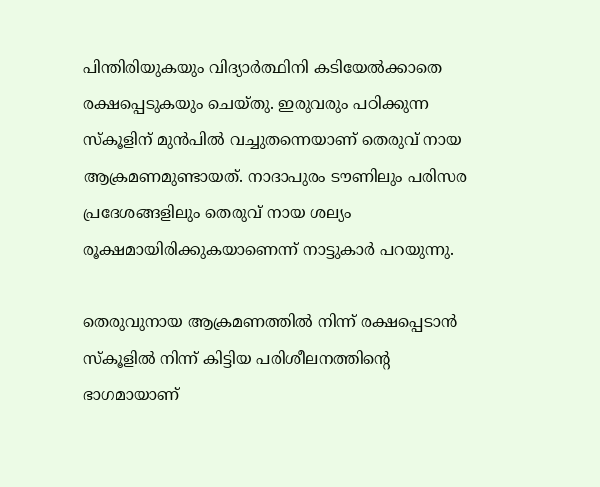പിന്തിരിയുകയും വിദ്യാര്‍ത്ഥിനി കടിയേല്‍ക്കാതെ രക്ഷപ്പെടുകയും ചെയ്തു. ഇരുവരും പഠിക്കുന്ന സ്‌കൂളിന് മുന്‍പില്‍ വച്ചുതന്നെയാണ് തെരുവ് നായ ആക്രമണമുണ്ടായത്. നാദാപുരം ടൗണിലും പരിസര പ്രദേശങ്ങളിലും തെരുവ് നായ ശല്യം രൂക്ഷമായിരിക്കുകയാണെന്ന് നാട്ടുകാര്‍ പറയുന്നു.

തെരുവുനായ ആക്രമണത്തിൽ നിന്ന് രക്ഷപ്പെടാൻ സ്കൂളിൽ നിന്ന് കിട്ടിയ പരിശീലനത്തിന്റെ ഭാഗമായാണ്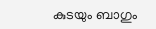കുടയും ബാഗും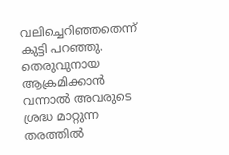വലിച്ചെറിഞ്ഞതെന്ന് കുട്ടി പറഞ്ഞു. തെരുവുനായ ആക്രമിക്കാൻ വന്നാൽ അവരുടെ ശ്രദ്ധ മാറ്റുന്ന തരത്തിൽ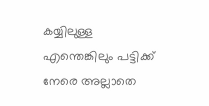കയ്യിലുള്ള എന്തെങ്കിലും പട്ടിക്ക് നേരെ അല്ലാതെ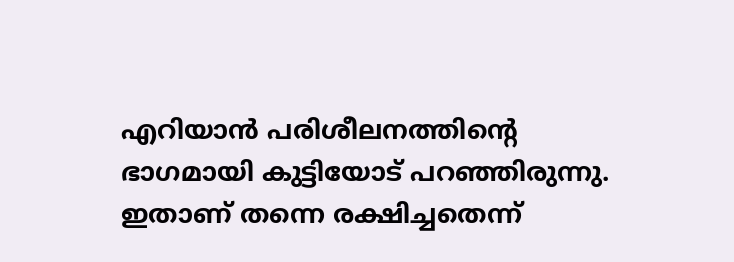എറിയാൻ പരിശീലനത്തിന്റെ ഭാഗമായി കുട്ടിയോട് പറഞ്ഞിരുന്നു. ഇതാണ് തന്നെ രക്ഷിച്ചതെന്ന്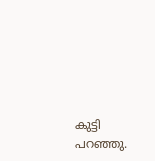കുട്ടി പറഞ്ഞു.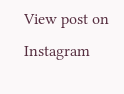View post on Instagram